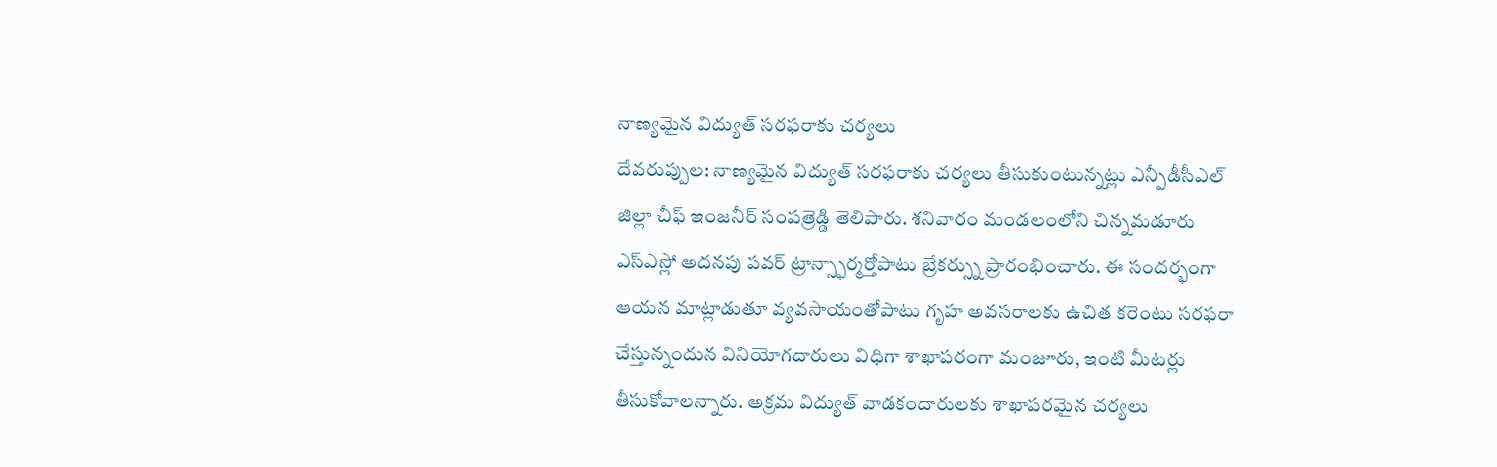నాణ్యమైన విద్యుత్ సరఫరాకు చర్యలు
దేవరుప్పుల: నాణ్యమైన విద్యుత్ సరఫరాకు చర్యలు తీసుకుంటున్నట్లు ఎన్పీడీసీఎల్ జిల్లా చీఫ్ ఇంజనీర్ సంపత్రెడ్డి తెలిపారు. శనివారం మండలంలోని చిన్నమడూరు ఎస్ఎస్లో అదనపు పవర్ ట్రాన్స్ఫార్మర్తోపాటు బ్రేకర్స్ను ప్రారంభించారు. ఈ సందర్భంగా ఆయన మాట్లాడుతూ వ్యవసాయంతోపాటు గృహ అవసరాలకు ఉచిత కరెంటు సరఫరా చేస్తున్నందున వినియోగదారులు విధిగా శాఖాపరంగా మంజూరు, ఇంటి మీటర్లు తీసుకోవాలన్నారు. అక్రమ విద్యుత్ వాడకందారులకు శాఖాపరమైన చర్యలు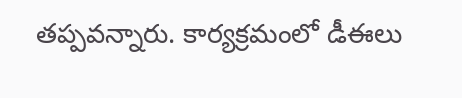తప్పవన్నారు. కార్యక్రమంలో డీఈలు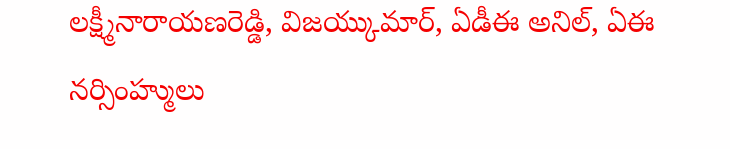లక్ష్మీనారాయణరెడ్డి, విజయ్కుమార్, ఏడీఈ అనిల్, ఏఈ నర్సింహ్ములు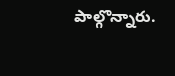పాల్గొన్నారు.